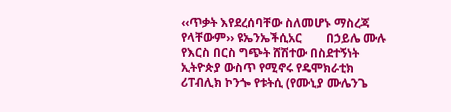‹‹ጥቃት እየደረሰባቸው ስለመሆኑ ማስረጃ የላቸውም›› ዩኤንኤችሲአር        በኃይሌ ሙሉ የእርስ በርስ ግጭት ሸሽተው በስደተኝነት ኢትዮጵያ ውስጥ የሚኖሩ የዴሞክራቲክ ሪፐብሊክ ኮንጐ የቱትሲ (የሙኒያ ሙሌንጌ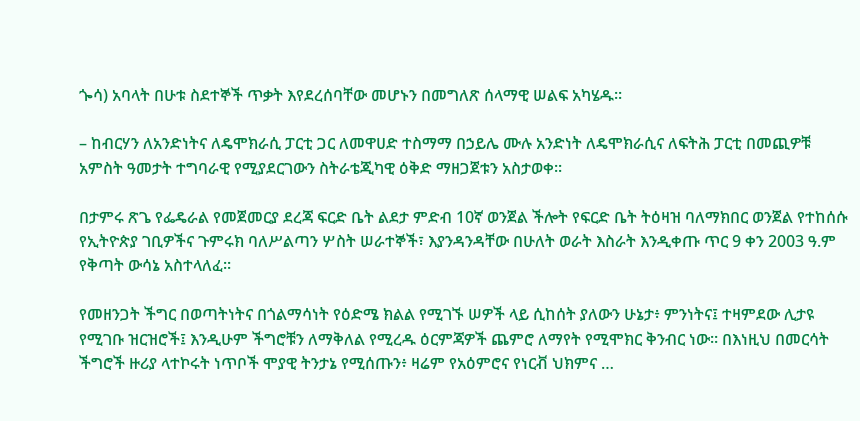ጐሳ) አባላት በሁቱ ስደተኞች ጥቃት እየደረሰባቸው መሆኑን በመግለጽ ሰላማዊ ሠልፍ አካሄዱ፡፡

– ከብርሃን ለአንድነትና ለዴሞክራሲ ፓርቲ ጋር ለመዋሀድ ተስማማ በኃይሌ ሙሉ አንድነት ለዴሞክራሲና ለፍትሕ ፓርቲ በመጪዎቹ አምስት ዓመታት ተግባራዊ የሚያደርገውን ስትራቴጂካዊ ዕቅድ ማዘጋጀቱን አስታወቀ፡፡

በታምሩ ጽጌ የፌዴራል የመጀመርያ ደረጃ ፍርድ ቤት ልደታ ምድብ 10ኛ ወንጀል ችሎት የፍርድ ቤት ትዕዛዝ ባለማክበር ወንጀል የተከሰሱ የኢትዮጵያ ገቢዎችና ጉምሩክ ባለሥልጣን ሦስት ሠራተኞች፣ እያንዳንዳቸው በሁለት ወራት እስራት እንዲቀጡ ጥር 9 ቀን 2003 ዓ.ም የቅጣት ውሳኔ አስተላለፈ፡፡

የመዘንጋት ችግር በወጣትነትና በጎልማሳነት የዕድሜ ክልል የሚገኙ ሠዎች ላይ ሲከሰት ያለውን ሁኔታ፥ ምንነትና፤ ተዛምደው ሊታዩ የሚገቡ ዝርዝሮች፤ እንዲሁም ችግሮቹን ለማቅለል የሚረዱ ዕርምጃዎች ጨምሮ ለማየት የሚሞክር ቅንብር ነው። በእነዚህ በመርሳት ችግሮች ዙሪያ ላተኮሩት ነጥቦች ሞያዊ ትንታኔ የሚሰጡን፥ ዛሬም የአዕምሮና የነርቭ ህክምና …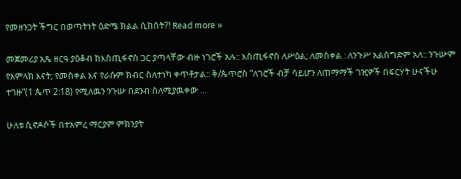የመዘንጋት ችግር በወጣትነት ዕድሜ ክልል ሲከሰት?! Read more »

መጀመሪያ አጼ ዘርዓ ያዕቆብ ከእስጢፋኖስ ጋር ያጣላቸው ብዙ ነገሮች አሉ:: እስጢፋኖስ ለሥዕል; ለመስቀል : ለንጉሥ አልሰግድም አለ:: ንጉሡም የአምላክ እናት; የመስቀል እና የራሱም ክብር ስለተነካ ቀጥቶታል:: ቅ/ጴጥሮስ “ለገሮች ብቻ ሳይሆን ለጠማማች ገዢዎች በፍርሃት ሁናችሁ ተገዙ”(1 ጴጥ 2:18) የሚለዉን ንጉሡ በደንብ ስለሚያዉቀው …

ሁለቱ ሲኖዶሶች በተአምረ ማርያም ምክንያት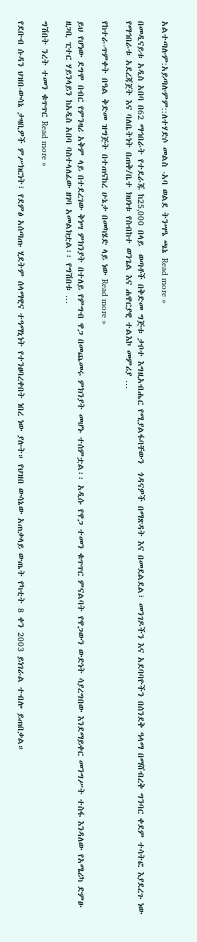አልተጣሉም:አይጣሉምም::ለተሃድሶ መልስ -አባ ወልደ ትንሣዔ ጫኔ Read more »

በመዲናይቱ አዲስ አበባ በ62 ማኅበራት የተደራጁ ከ25‚000 በላይ  ወጣቶች በቅድመ ግጅቱ ታቦተ እግዚአብሔር የሚያልፋባቸውን  ጎዳናዎች በማጽዳት እና በመደልደል፣ መንገዶችን እና አደባባዮችን በሰንደቅ ዓላማ በማሸብረቅ ግንባር ቀደም ተሳትፎ እያደረጉ ነው  የማኅበራቱ አደረጃጀት እና ባለቤትነት በጠቅ/ቤተ ክህነቱ የስብከተ ወንጌል እና ሐዋርያዊ ተልእኮ መምሪያ …

የከተራ-ጥምቀት በዓል ቅድመ ዝግጅት በተጠናከረ ሁኔታ በመካሄድ ላይ ነው Read more »

ይህ የሆነው ደግሞ በብር የምንዛሪ አቅም ላይ በተደረገው ቅነሣ ምክንያት በተለይ የምግብ ዋጋ በመጨመሩ ምክንያት መሆኑ ተሰምቷል፡፡ አዲሱ የዋጋ ተመን ቁጥጥር ምናልባት የዋጋውን ውድነት ሳያረግበው እንደማይቀር መንግሥት ተስፋ እንዳለው የአሜሪካ ድምፁ ዘጋቢ ፒተር ሃይንላይን ከአዲስ አበባ ባስተላለፈው ዘገባ አመልክቷል፡፡ የግሽበቱ …

ግሽበት ንረት ተመን ቁጥጥር Read more »

የደቡብ ሱዳን ህዝበ-ውሳኔ ታዛቢዎች ምሥክርነት፣ የደምፅ አሰጣጡ ሂደትም ሰላማዊና ተዓማኒነት የተንፀባረቀበት ነበረ ነው ያሉት። የህዝበ ውሳኔው አጠቃላይ ውጤት የካቲት 8 ቀን 2003 ይነገራል ተብሎ ይጠበቃል።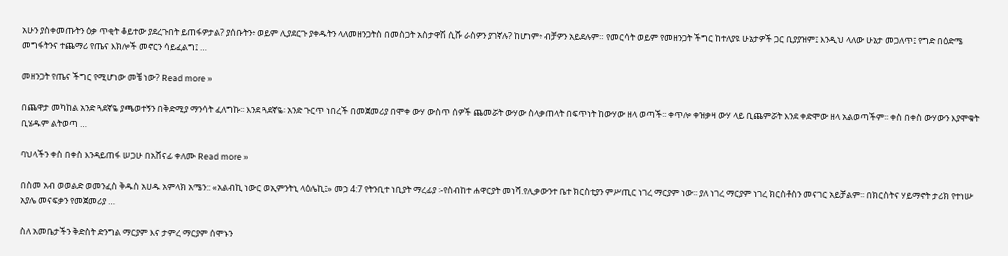አሁን ያስቀመጡትን ዕቃ ጥቂት ቆይተው ያደረጉበት ይጠፋዎታል? ያሰቡትን፥ ወይም ሊያደርጉ ያቀዱትን ላለመዘንጋትስ በመስጋት አስታዋሽ ሲሹ ራስዎን ያገኛሉ? ከሆነም፥ ብቻዎን አይደሉም። የመርሳት ወይም የመዘንጋት ችግር ከተለያዩ ሁኔታዎች ጋር ቢያያዝም፤ እንዲህ ላለው ሁኔታ መጋለጥ፤ የግድ በዕድሜ መግፋትንና ተጨማሪ የጤና እክሎች መኖርን ሳይፈልግ፤ …

መዘንጋት የጤና ችግር የሚሆነው መቼ ነው? Read more »

በጨዋታ መካከል አንድ ጓደኛዬ ያጫወተኝን በቅድሚያ ማንሳት ፈለግኩ፡፡ እንደ ጓደኛዬ፡ አንድ ጉርጥ ነበረች በመጀመሪያ በሞቀ ውሃ ውስጥ ሰዎች ጨመሯት ውሃው ስላቃጠላት በፍጥነት ከውሃው ዘላ ወጣች፡፡ ቀጥሎ ቀዝቃዛ ውሃ ላይ ቢጨምሯት እንደ ቀድሞው ዘላ አልወጣችም፡፡ ቀስ በቀስ ውሃውን እያሞቁት ቢሄዱም ልትወጣ …

ባህላችን ቀስ በቀስ እንዳይጠፋ ሠጋሁ በአሸናፊ ቀለሙ Read more »

በስመ አብ ወወልድ ወመንፈስ ቅዱስ አሀዱ አምላክ አሜን:: «አልብኪ ነውር ወኢምንትኒ ላዕሌኪ፤» መኃ 4:7 የትንቢተ ነቢያት ማረፊያ ፡-የስብከተ ሐዋርያት መነሻ.የሊቃውንተ ቤተ ክርስቲያን ምሥጢር ነገረ ማርያም ነው፡፡ ያለ ነገረ ማርያም ነገረ ክርስቶስን መናገር አይቻልም፡፡ በክርስትና ሃይማኖት ታሪክ የተነሡ አያሌ መናፍቃን የመጀመሪያ …

ስለ አመቤታችን ቅድስት ድንግል ማርያም እና ታምረ ማርያም ሰሞኑን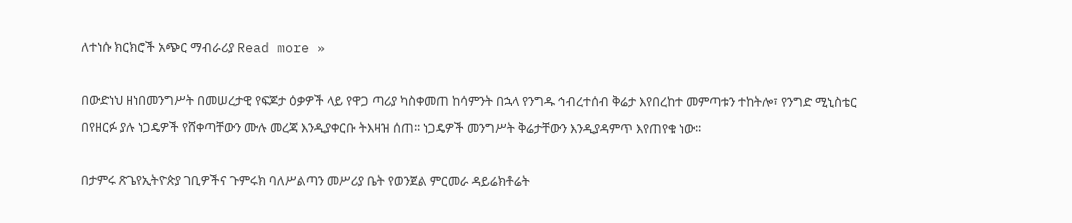ለተነሱ ክርክሮች አጭር ማብራሪያ Read more »

በውድነህ ዘነበመንግሥት በመሠረታዊ የፍጆታ ዕቃዎች ላይ የዋጋ ጣሪያ ካስቀመጠ ከሳምንት በኋላ የንግዱ ኅብረተሰብ ቅሬታ እየበረከተ መምጣቱን ተከትሎ፣ የንግድ ሚኒስቴር በየዘርፉ ያሉ ነጋዴዎች የሸቀጣቸውን ሙሉ መረጃ እንዲያቀርቡ ትእዛዝ ሰጠ፡፡ ነጋዴዎች መንግሥት ቅሬታቸውን እንዲያዳምጥ እየጠየቁ ነው፡፡

በታምሩ ጽጌየኢትዮጵያ ገቢዎችና ጉምሩክ ባለሥልጣን መሥሪያ ቤት የወንጀል ምርመራ ዳይሬክቶሬት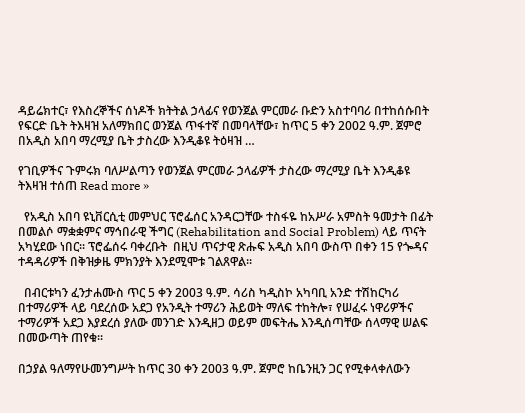ዳይሬክተር፣ የእስረኞችና ሰነዶች ክትትል ኃላፊና የወንጀል ምርመራ ቡድን አስተባባሪ በተከሰሱበት የፍርድ ቤት ትእዛዝ አለማክበር ወንጀል ጥፋተኛ በመባላቸው፣ ከጥር 5 ቀን 2002 ዓ.ም. ጀምሮ በአዲስ አበባ ማረሚያ ቤት ታስረው እንዲቆዩ ትዕዛዝ …

የገቢዎችና ጉምሩክ ባለሥልጣን የወንጀል ምርመራ ኃላፊዎች ታስረው ማረሚያ ቤት እንዲቆዩ ትእዛዝ ተሰጠ Read more »

  የአዲስ አበባ ዩኒቨርሲቲ መምህር ፕሮፌሰር አንዳርጋቸው ተስፋዬ ከአሥራ አምስት ዓመታት በፊት በመልሶ ማቋቋምና ማኅበራዊ ችግር (Rehabilitation and Social Problem) ላይ ጥናት አካሂደው ነበር፡፡ ፕሮፌሰሩ ባቀረቡት  በዚህ ጥናታዊ ጽሑፍ አዲስ አበባ ውስጥ በቀን 15 የጐዳና ተዳዳሪዎች በቅዝቃዜ ምክንያት እንደሚሞቱ ገልጸዋል፡፡

  በብርቱካን ፈንታሐሙስ ጥር 5 ቀን 2003 ዓ.ም. ሳሪስ ካዲስኮ አካባቢ አንድ ተሽከርካሪ በተማሪዎች ላይ ባደረሰው አደጋ የአንዲት ተማሪን ሕይወት ማለፍ ተከትሎ፣ የሠፈሩ ነዋሪዎችና ተማሪዎች አደጋ እያደረሰ ያለው መንገድ እንዲዘጋ ወይም መፍትሔ እንዲሰጣቸው ሰላማዊ ሠልፍ በመውጣት ጠየቁ፡፡

በኃያል ዓለማየሁመንግሥት ከጥር 30 ቀን 2003 ዓ.ም. ጀምሮ ከቤንዚን ጋር የሚቀላቀለውን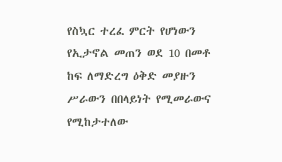የስኳር ተረፈ ምርት የሆነውን የኢታኖል መጠን ወደ 10 በመቶ ከፍ ለማድረግ ዕቅድ መያዙን ሥራውን በበላይነት የሚመራውና የሚከታተለው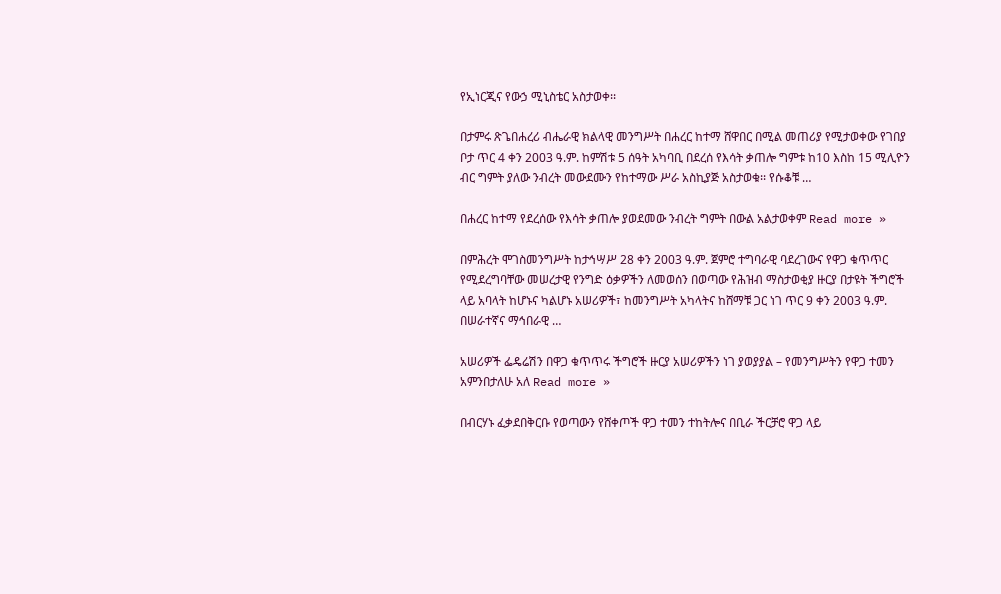የኢነርጂና የውኃ ሚኒስቴር አስታወቀ፡፡

በታምሩ ጽጌበሐረሪ ብሔራዊ ክልላዊ መንግሥት በሐረር ከተማ ሸዋበር በሚል መጠሪያ የሚታወቀው የገበያ ቦታ ጥር 4 ቀን 2003 ዓ.ም. ከምሽቱ 5 ሰዓት አካባቢ በደረሰ የእሳት ቃጠሎ ግምቱ ከ10 እስከ 15 ሚሊዮን ብር ግምት ያለው ንብረት መውደሙን የከተማው ሥራ አስኪያጅ አስታወቁ፡፡ የሱቆቹ …

በሐረር ከተማ የደረሰው የእሳት ቃጠሎ ያወደመው ንብረት ግምት በውል አልታወቀም Read more »

በምሕረት ሞገስመንግሥት ከታኅሣሥ 28 ቀን 2003 ዓ.ም. ጀምሮ ተግባራዊ ባደረገውና የዋጋ ቁጥጥር የሚደረግባቸው መሠረታዊ የንግድ ዕቃዎችን ለመወሰን በወጣው የሕዝብ ማስታወቂያ ዙርያ በታዩት ችግሮች ላይ አባላት ከሆኑና ካልሆኑ አሠሪዎች፣ ከመንግሥት አካላትና ከሸማቹ ጋር ነገ ጥር 9 ቀን 2003 ዓ.ም. በሠራተኛና ማኅበራዊ …

አሠሪዎች ፌዴሬሽን በዋጋ ቁጥጥሩ ችግሮች ዙርያ አሠሪዎችን ነገ ያወያያል – የመንግሥትን የዋጋ ተመን አምንበታለሁ አለ Read more »

በብርሃኑ ፈቃደበቅርቡ የወጣውን የሸቀጦች ዋጋ ተመን ተከትሎና በቢራ ችርቻሮ ዋጋ ላይ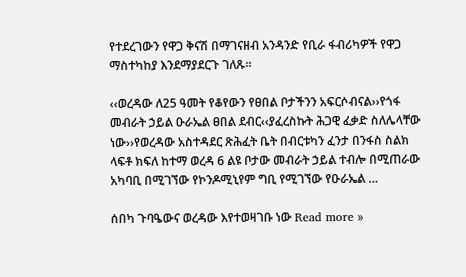የተደረገውን የዋጋ ቅናሽ በማገናዘብ አንዳንድ የቢራ ፋብሪካዎች የዋጋ ማስተካከያ እንደማያደርጉ ገለጹ፡፡

‹‹ወረዳው ለ25 ዓመት የቆየውን የፀበል ቦታችንን አፍርሶብናል››የጎፋ መብራት ኃይል ዑራኤል ፀበል ደብር‹‹ያፈረስኩት ሕጋዊ ፈቃድ ስለሌላቸው ነው››የወረዳው አስተዳደር ጽሕፈት ቤት በብርቱካን ፈንታ በንፋስ ስልክ ላፍቶ ክፍለ ከተማ ወረዳ 6 ልዩ ቦታው መብራት ኃይል ተብሎ በሚጠራው አካባቢ በሚገኘው የኮንዶሚኒየም ግቢ የሚገኘው የዑራኤል …

ሰበካ ጉባዔውና ወረዳው እየተወዛገቡ ነው Read more »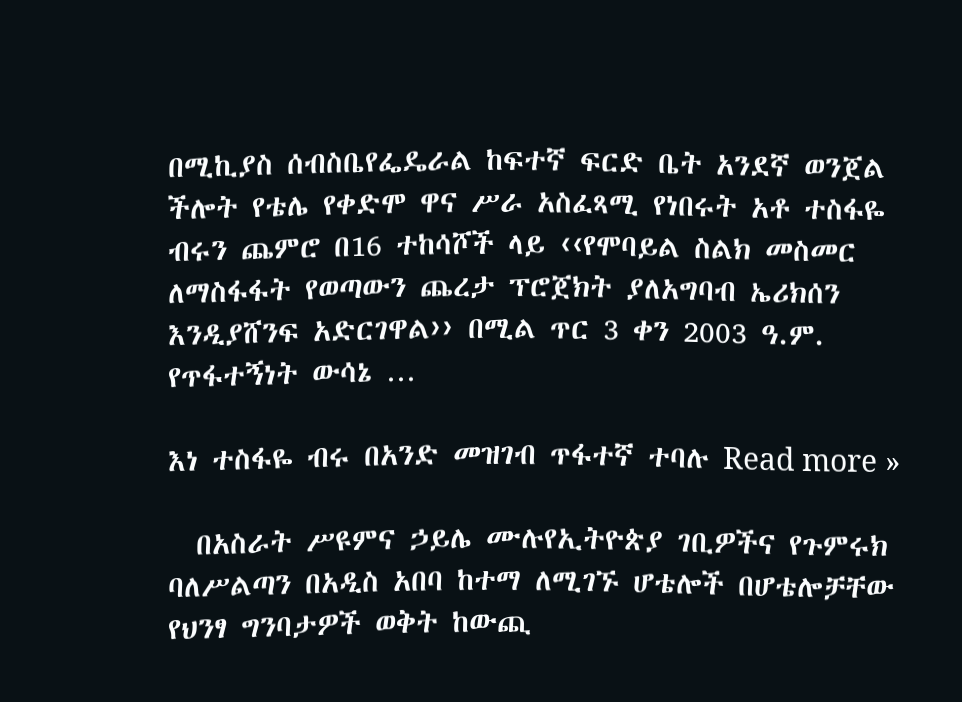በሚኪያስ ሰብስቤየፌዴራል ከፍተኛ ፍርድ ቤት አንደኛ ወንጀል ችሎት የቴሌ የቀድሞ ዋና ሥራ አስፈጻሚ የነበሩት አቶ ተስፋዬ ብሩን ጨምሮ በ16 ተከሳሾች ላይ ‹‹የሞባይል ስልክ መስመር ለማስፋፋት የወጣውን ጨረታ ፕሮጀክት ያለአግባብ ኤሪክሰን እንዲያሸንፍ አድርገዋል›› በሚል ጥር 3 ቀን 2003 ዓ.ም. የጥፋተኝነት ውሳኔ …

እነ ተስፋዬ ብሩ በአንድ መዝገብ ጥፋተኛ ተባሉ Read more »

  በአስራት ሥዩምና ኃይሌ ሙሉየኢትዮጵያ ገቢዎችና የጉምሩክ ባለሥልጣን በአዲስ አበባ ከተማ ለሚገኙ ሆቴሎች በሆቴሎቻቸው የህንፃ ግንባታዎች ወቅት ከውጪ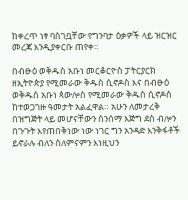ከቀረጥ ነፃ ባስገቧቸው የግንባታ ዕቃዎች ላይ ዝርዝር መረጃ እንዲያቀርቡ ጠየቀ፡፡

በብፁዕ ወቅዱስ አቡነ መርቆርዮስ ፓትርያርክ ዘኢትዮጵያ የሚመራው ቅዱስ ሲኖዶስ እና በብፁዕ ወቅዱስ አቡነ ጳውሎስ የሚመራው ቅዱስ ሲኖዶስ ከተወጋገዙ ዓመታት አልፈዋል። አሁን ለመታረቅ በዝግጅት ላይ መሆናቸውን ስንሰማ እጅግ ደስ ብሎን በጉጉት እየጠበቅነው ነው ነገር ግን አንዳድ እንቅፋቶች ይኖራሉ ብለን ስለምናምን እነዚህን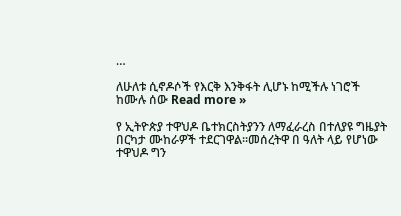…

ለሁለቱ ሲኖዶሶች የእርቅ እንቅፋት ሊሆኑ ከሚችሉ ነገሮች ከሙሉ ሰው Read more »

የ ኢትዮጵያ ተዋህዶ ቤተክርስትያንን ለማፈራረስ በተለያዩ ግዜያት በርካታ ሙከራዎች ተደርገዋል።መሰረትዋ በ ዓለት ላይ የሆነው ተዋህዶ ግን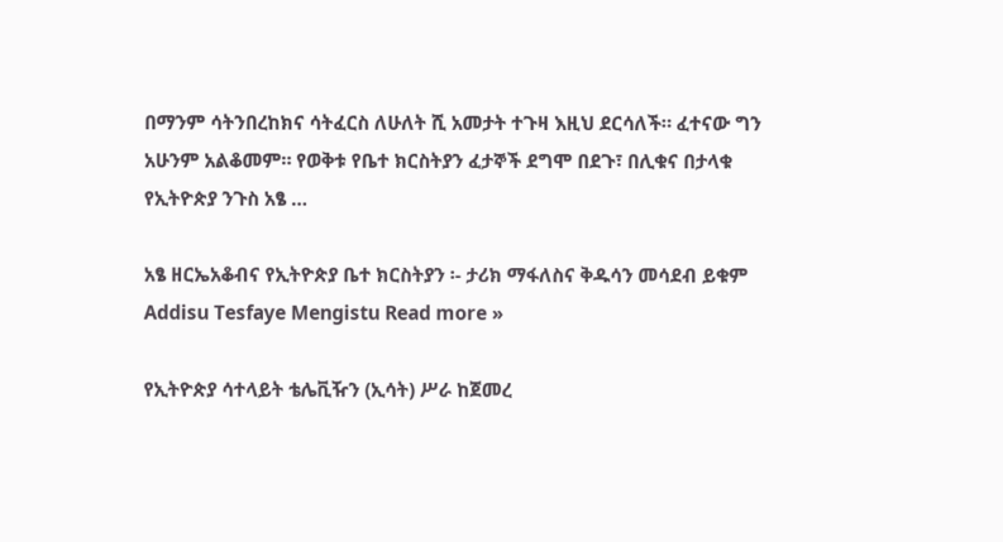በማንም ሳትንበረከክና ሳትፈርስ ለሁለት ሺ አመታት ተጉዛ እዚህ ደርሳለች። ፈተናው ግን አሁንም አልቆመም። የወቅቱ የቤተ ክርስትያን ፈታኞች ደግሞ በደጉ፣ በሊቁና በታላቁ የኢትዮጵያ ንጉስ አፄ …

አፄ ዘርኤአቆብና የኢትዮጵያ ቤተ ክርስትያን ፡- ታሪክ ማፋለስና ቅዱሳን መሳደብ ይቁም Addisu Tesfaye Mengistu Read more »

የኢትዮጵያ ሳተላይት ቴሌቪዥን (ኢሳት) ሥራ ከጀመረ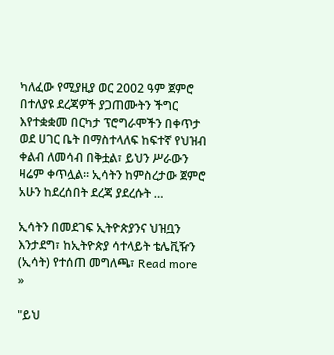ካለፈው የሚያዚያ ወር 2002 ዓም ጀምሮ በተለያዩ ደረጃዎች ያጋጠሙትን ችግር እየተቋቋመ በርካታ ፕሮግራሞችን በቀጥታ ወደ ሀገር ቤት በማስተላለፍ ከፍተኛ የህዝብ ቀልብ ለመሳብ በቅቷል፣ ይህን ሥራውን ዛሬም ቀጥሏል። ኢሳትን ከምስረታው ጀምሮ አሁን ከደረሰበት ደረጃ ያደረሱት …

ኢሳትን በመደገፍ ኢትዮጵያንና ህዝቧን እንታደግ፣ ከኢትዮጵያ ሳተላይት ቴሌቪዥን (ኢሳት) የተሰጠ መግለጫ፣ Read more »

"ይህ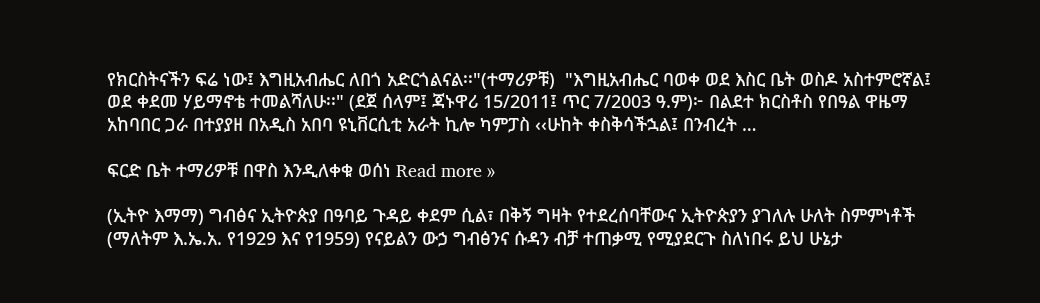የክርስትናችን ፍሬ ነው፤ እግዚአብሔር ለበጎ አድርጎልናል፡፡"(ተማሪዎቹ)  "እግዚአብሔር ባወቀ ወደ እስር ቤት ወስዶ አስተምሮኛል፤ ወደ ቀደመ ሃይማኖቴ ተመልሻለሁ፡፡" (ደጀ ሰላም፤ ጃኑዋሪ 15/2011፤ ጥር 7/2003 ዓ.ም)፦ በልደተ ክርስቶስ የበዓል ዋዜማ አከባበር ጋራ በተያያዘ በአዲስ አበባ ዩኒቨርሲቲ አራት ኪሎ ካምፓስ ‹‹ሁከት ቀስቅሳችኋል፤ በንብረት …

ፍርድ ቤት ተማሪዎቹ በዋስ እንዲለቀቁ ወሰነ Read more »

(ኢትዮ እማማ) ግብፅና ኢትዮጵያ በዓባይ ጉዳይ ቀደም ሲል፣ በቅኝ ግዛት የተደረሰባቸውና ኢትዮጵያን ያገለሉ ሁለት ስምምነቶች (ማለትም እ.ኤ.አ. የ1929 እና የ1959) የናይልን ውኃ ግብፅንና ሱዳን ብቻ ተጠቃሚ የሚያደርጉ ስለነበሩ ይህ ሁኔታ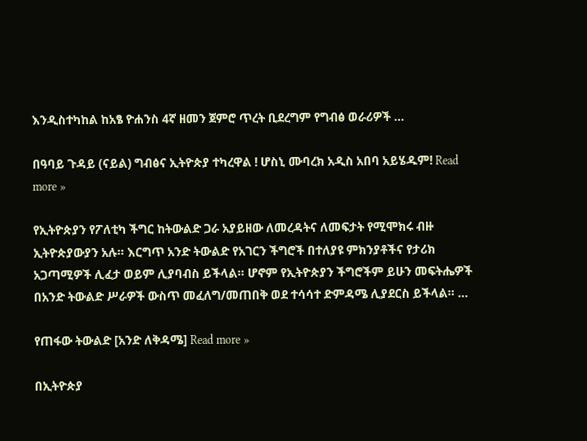እንዲስተካከል ከአፄ ዮሐንስ 4ኛ ዘመን ጀምሮ ጥረት ቢደረግም የግብፅ ወራሪዎች …

በዓባይ ጉዳይ (ናይል) ግብፅና ኢትዮጵያ ተካረዋል ! ሆስኒ ሙባረክ አዲስ አበባ አይሄዱም! Read more »

የኢትዮጵያን የፖለቲካ ችግር ከትውልድ ጋራ አያይዘው ለመረዳትና ለመፍታት የሚሞክሩ ብዙ ኢትዮጵያውያን አሉ። እርግጥ አንድ ትውልድ የአገርን ችግሮች በተለያዩ ምክንያቶችና የታሪክ አጋጣሚዎች ሊፈታ ወይም ሊያባብስ ይችላል። ሆኖም የኢትዮጵያን ችግሮችም ይሁን መፍትሔዎች በአንድ ትውልድ ሥራዎች ውስጥ መፈለግ/መጠበቅ ወደ ተሳሳተ ድምዳሜ ሊያደርስ ይችላል። …

የጠፋው ትውልድ [አንድ ለቅዳሜ] Read more »

በኢትዮጵያ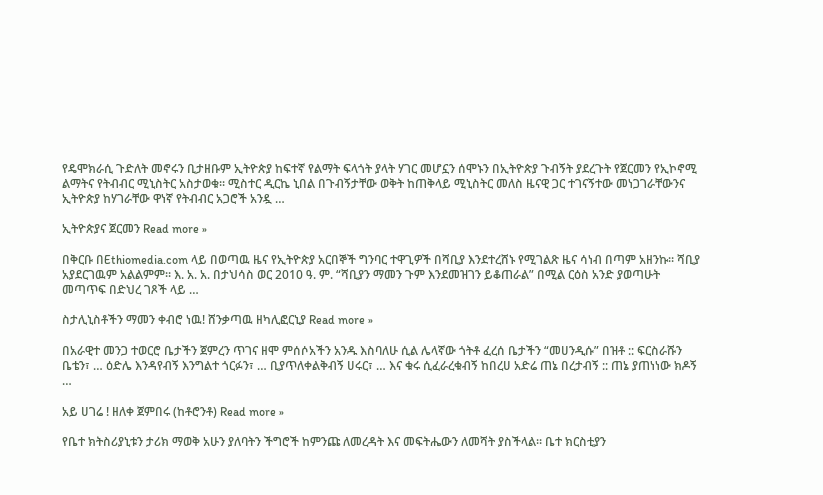የዴሞክራሲ ጉድለት መኖሩን ቢታዘቡም ኢትዮጵያ ከፍተኛ የልማት ፍላጎት ያላት ሃገር መሆኗን ሰሞኑን በኢትዮጵያ ጉብኝት ያደረጉት የጀርመን የኢኮኖሚ ልማትና የትብብር ሚኒስትር አስታወቁ፡፡ ሚስተር ዲርኬ ኒበል በጉብኝታቸው ወቅት ከጠቅላይ ሚኒስትር መለስ ዜናዊ ጋር ተገናኝተው መነጋገራቸውንና ኢትዮጵያ ከሃገራቸው ዋነኛ የትብብር አጋሮች አንዷ …

ኢትዮጵያና ጀርመን Read more »

በቅርቡ በEthiomedia.com ላይ በወጣዉ ዜና የኢትዮጵያ አርበኞች ግንባር ተዋጊዎች በሻቢያ እንደተረሸኑ የሚገልጽ ዜና ሳነብ በጣም አዘንኩ። ሻቢያ አያደርገዉም አልልምም። እ. አ. አ. በታህሳስ ወር 2010 ዓ. ም. “ሻቢያን ማመን ጉም እንደመዝገን ይቆጠራል” በሚል ርዕስ አንድ ያወጣሁት መጣጥፍ በድህረ ገጾች ላይ …

ስታሊኒስቶችን ማመን ቀብሮ ነዉ! ሸንቃጣዉ ዘካሊፎርኒያ Read more »

በአራዊተ መንጋ ተወርሮ ቤታችን ጀምረን ጥገና ዘሞ ምሰሶአችን አንዱ እስባለሁ ሲል ሌላኛው ጎትቶ ፈረሰ ቤታችን “መሀንዲሱ” በዝቶ :: ፍርስራሹን ቤቴን፣ … ዕድሌ እንዳየብኝ እንግልተ ጎርፉን፣ … ቢያጥለቀልቅብኝ ሀሩር፣ … እና ቁሩ ሲፈራረቁብኝ ከበረሀ አድሬ ጠኔ በረታብኝ :: ጠኔ ያጠነነው ክዶኝ …

አይ ሀገሬ ! ዘለቀ ጀምበሩ (ከቶሮንቶ) Read more »

የቤተ ክትስሪያኒቱን ታሪክ ማወቅ አሁን ያለባትን ችግሮች ከምንጩ ለመረዳት እና መፍትሔውን ለመሻት ያስችላል። ቤተ ክርስቲያን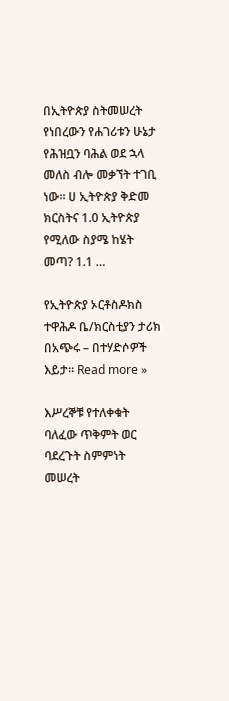በኢትዮጵያ ስትመሠረት የነበረውን የሐገሪቱን ሁኔታ የሕዝቧን ባሕል ወደ ኋላ መለስ ብሎ መቃኘት ተገቢ ነው። ሀ ኢትዮጵያ ቅድመ ክርስትና 1.0 ኢትዮጵያ የሚለው ስያሜ ከሄት መጣ? 1.1 …

የኢትዮጵያ ኦርቶስዶክስ ተዋሕዶ ቤ/ክርስቲያን ታሪክ በአጭሩ – በተሃድሶዎች እይታ። Read more »

እሥረኞቹ የተለቀቁት ባለፈው ጥቅምት ወር ባደረጉት ስምምነት መሠረት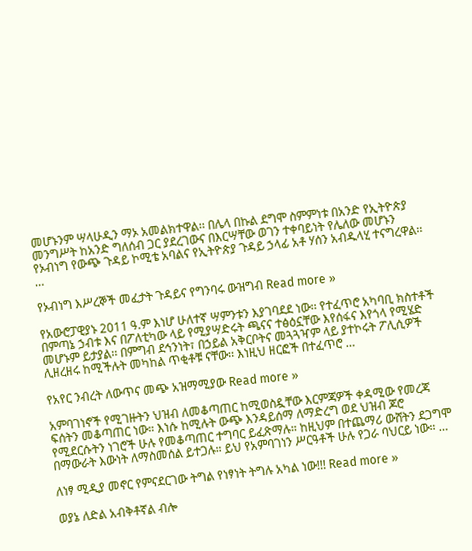መሆኑንም ሣላሁዲን ማኦ አመልክተዋል፡፡ በሌላ በኩል ደግሞ ስምምነቱ በአንድ የኢትዮጵያ መንግሥት ከአንድ ግለሰብ ጋር ያደረገውና በእርሣቸው ወገን ተቀባይነት የሌለው መሆኑን የኦብነግ የውጭ ጉዳይ ኮሚቴ አባልና የኢትዮጵያ ጉዳይ ኃላፊ አቶ ሃሰን አብዱላሂ ተናግረዋል፡፡ …

የኦብነግ እሥረኞች መፈታት ጉዳይና የግንባሩ ውዝግብ Read more »

የአውሮፓዊያኑ 2011 ዓ.ም እነሆ ሁለተኛ ሣምንቱን እያገባደደ ነው፡፡ የተፈጥሮ አካባቢ ክስተቶች በምጣኔ ኃብቱ እና በፖለቲካው ላይ የሚያሣድሩት ጫናና ተፅዕኗቸው እየሰፋና እየጎላ የሚሄድ መሆኑም ይታያል፡፡ በምግብ ደኅንነት፣ በኃይል አቅርቦትና መጓጓዣም ላይ ያተኮሩት ፖሊሲዎች ሊዘረዘሩ ከሚችሉት መካከል ጥቂቶቹ ናቸው፡፡ እነዚህ ዘርፎች በተፈጥሮ …

የአየር ንብረት ለውጥና መጭ አዝማሚያው Read more »

አምባገነኖች የሚገዙትን ህዝብ ለመቆጣጠር ከሚወስዷቸው እርምጃዎች ቀዳሚው የመረጃ ፍሰትን መቆጣጠር ነው። እነሱ ከሚሉት ውጭ እንዳይሰማ ለማድረግ ወደ ህዝብ ጆሮ የሚደርሱትን ነገሮች ሁሉ የመቆጣጠር ተግባር ይፈጽማሉ። ከዚህም በተጨማሪ ውሸትን ደጋግሞ በማውራት እውነት ለማስመሰል ይተጋሉ። ይህ የአምባገነን ሥርዓቶች ሁሉ የጋራ ባህርይ ነው። …

ለነፃ ሚዲያ መኖር የምናደርገው ትግል የነፃነት ትግሉ አካል ነው!!! Read more »

ወያኔ ለድል አብቅቶኛል ብሎ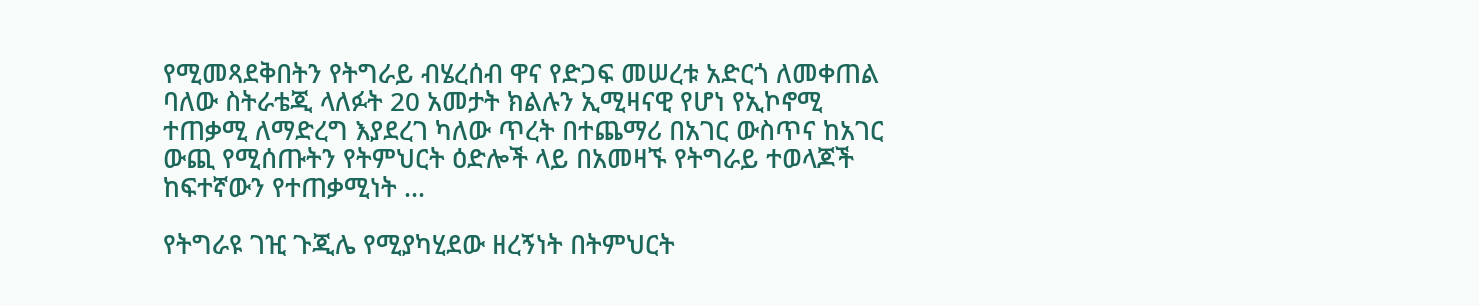የሚመጻደቅበትን የትግራይ ብሄረሰብ ዋና የድጋፍ መሠረቱ አድርጎ ለመቀጠል ባለው ስትራቴጂ ላለፉት 20 አመታት ክልሉን ኢሚዛናዊ የሆነ የኢኮኖሚ ተጠቃሚ ለማድረግ እያደረገ ካለው ጥረት በተጨማሪ በአገር ውስጥና ከአገር ውጪ የሚሰጡትን የትምህርት ዕድሎች ላይ በአመዛኙ የትግራይ ተወላጆች ከፍተኛውን የተጠቃሚነት …

የትግራዩ ገዢ ጉጂሌ የሚያካሂደው ዘረኝነት በትምህርት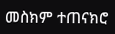መስክም ተጠናክሮ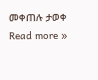መቀጠሉ ታወቀ Read more »